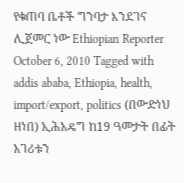የቁጠባ ቤቶች ግንባታ እንደገና ሊጀመር ነው Ethiopian Reporter October 6, 2010 Tagged with addis ababa, Ethiopia, health, import/export, politics (በውድነህ ዘነበ) ኢሕአዴግ ከ19 ዓመታት በፊት አገሪቱን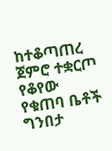ከተቆጣጠረ ጀምሮ ተቋርጦ የቆየው የቁጠባ ቤቶች ግንበታ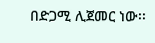በድጋሚ ሊጀመር ነው፡፡